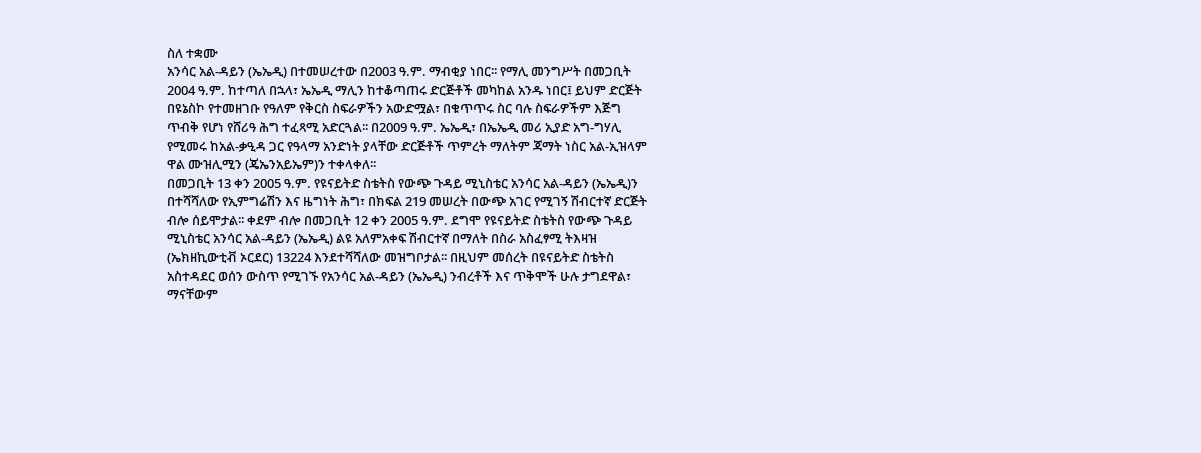ስለ ተቋሙ
አንሳር አል-ዳይን (ኤኤዲ) በተመሠረተው በ2003 ዓ.ም. ማብቂያ ነበር፡፡ የማሊ መንግሥት በመጋቢት 2004 ዓ.ም. ከተጣለ በኋላ፣ ኤኤዲ ማሊን ከተቆጣጠሩ ድርጅቶች መካከል አንዱ ነበር፤ ይህም ድርጅት በዩኔስኮ የተመዘገቡ የዓለም የቅርስ ስፍራዎችን አውድሟል፣ በቁጥጥሩ ስር ባሉ ስፍራዎችም እጅግ ጥብቅ የሆነ የሸሪዓ ሕግ ተፈጻሚ አድርጓል፡፡ በ2009 ዓ.ም. ኤኤዲ፣ በኤኤዲ መሪ ኢያድ አግ-ግሃሊ የሚመሩ ከአል-ቃዒዳ ጋር የዓላማ አንድነት ያላቸው ድርጅቶች ጥምረት ማለትም ጃማት ነስር አል-ኢዝላም ዋል ሙዝሊሚን (ጄኤንአይኤም)ን ተቀላቀለ፡፡
በመጋቢት 13 ቀን 2005 ዓ.ም. የዩናይትድ ስቴትስ የውጭ ጉዳይ ሚኒስቴር አንሳር አል-ዳይን (ኤኤዲ)ን በተሻሻለው የኢምግሬሽን እና ዜግነት ሕግ፣ በክፍል 219 መሠረት በውጭ አገር የሚገኝ ሽብርተኛ ድርጅት ብሎ ሰይሞታል፡፡ ቀደም ብሎ በመጋቢት 12 ቀን 2005 ዓ.ም. ደግሞ የዩናይትድ ስቴትስ የውጭ ጉዳይ ሚኒስቴር አንሳር አል-ዳይን (ኤኤዲ) ልዩ አለምአቀፍ ሽብርተኛ በማለት በስራ አስፈፃሚ ትእዛዝ (ኤክዘኪውቲቭ ኦርደር) 13224 እንደተሻሻለው መዝግቦታል፡፡ በዚህም መሰረት በዩናይትድ ስቴትስ አስተዳደር ወሰን ውስጥ የሚገኙ የአንሳር አል-ዳይን (ኤኤዲ) ንብረቶች እና ጥቅሞች ሁሉ ታግደዋል፣ ማናቸውም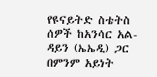የዩናይትድ ስቴትስ ሰዎች ከአንሳር አል-ዳይን (ኤኤዲ) ጋር በምንም አይነት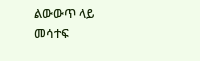ልውውጥ ላይ መሳተፍ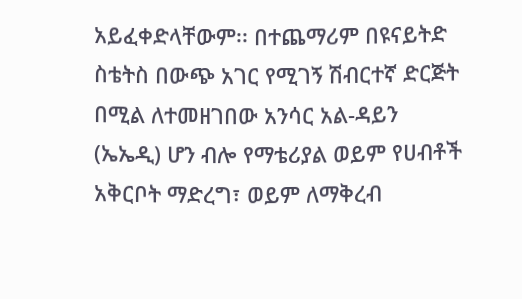አይፈቀድላቸውም፡፡ በተጨማሪም በዩናይትድ ስቴትስ በውጭ አገር የሚገኝ ሽብርተኛ ድርጅት በሚል ለተመዘገበው አንሳር አል-ዳይን (ኤኤዲ) ሆን ብሎ የማቴሪያል ወይም የሀብቶች አቅርቦት ማድረግ፣ ወይም ለማቅረብ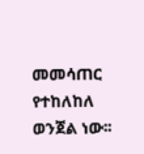መመሳጠር የተከለከለ ወንጀል ነው፡፡